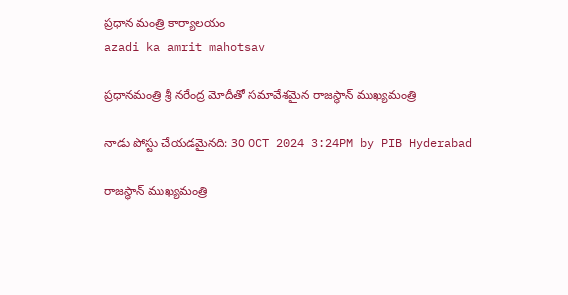ప్రధాన మంత్రి కార్యాలయం
azadi ka amrit mahotsav

ప్రధానమంత్రి శ్రీ నరేంద్ర మోదీతో సమావేశమైన రాజస్థాన్ ముఖ్యమంత్రి

నాడు పోస్టు చేయడమైనది: 30 OCT 2024 3:24PM by PIB Hyderabad

రాజస్థాన్ ముఖ్యమంత్రి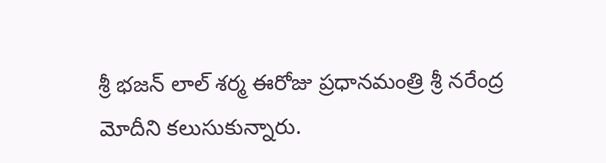శ్రీ భజన్ లాల్ శర్మ ఈరోజు ప్రధానమంత్రి శ్రీ నరేంద్ర మోదీని కలుసుకున్నారు.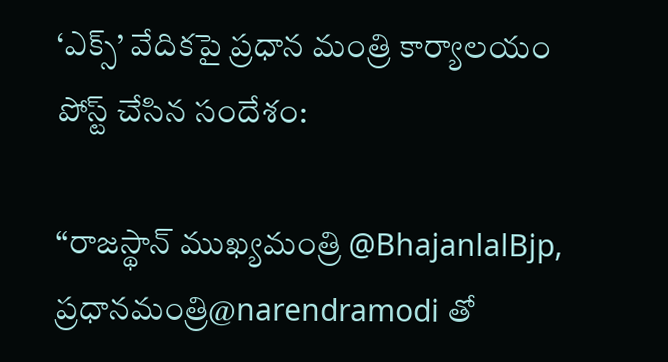‘ఎక్స్’ వేదికపై ప్రధాన మంత్రి కార్యాలయం పోస్ట్ చేసిన సందేశం:

“రాజస్థాన్ ముఖ్యమంత్రి @BhajanlalBjp, ప్రధానమంత్రి@narendramodi తో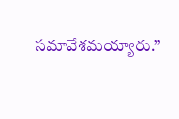సమావేశమయ్యారు.”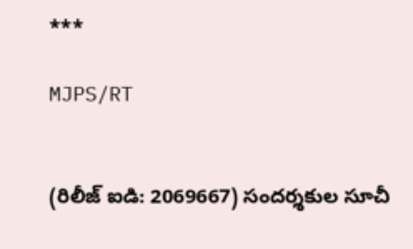***

MJPS/RT


(రిలీజ్ ఐడి: 2069667) సందర్శకుల సూచీ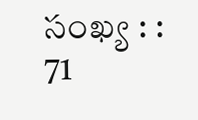సంఖ్య : : 71